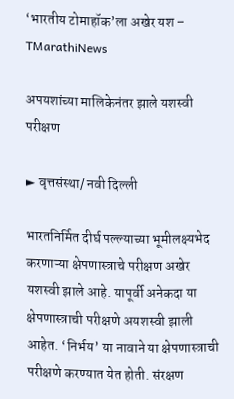‘भारतीय टोमाहॉक’ला अखेर यश – TMarathiNews

अपयशांच्या मालिकेनंतर झाले यशस्वी परीक्षण

► वृत्तसंस्था/ नवी दिल्ली

भारतनिर्मित दीर्घ पल्ल्याच्या भूमीलक्ष्यभेद करणाऱ्या क्षेपणास्त्राचे परीक्षण अखेर यशस्वी झाले आहे. यापूर्वी अनेकदा या क्षेपणास्त्राची परीक्षणे अयशस्वी झाली आहेत. ‘निर्भय’ या नावाने या क्षेपणास्त्राची परीक्षणे करण्यात येत होती. संरक्षण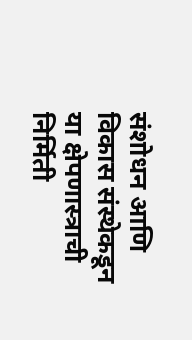संशोधन आणि विकास संस्थेकडून या क्षेपणास्त्राची निर्मिती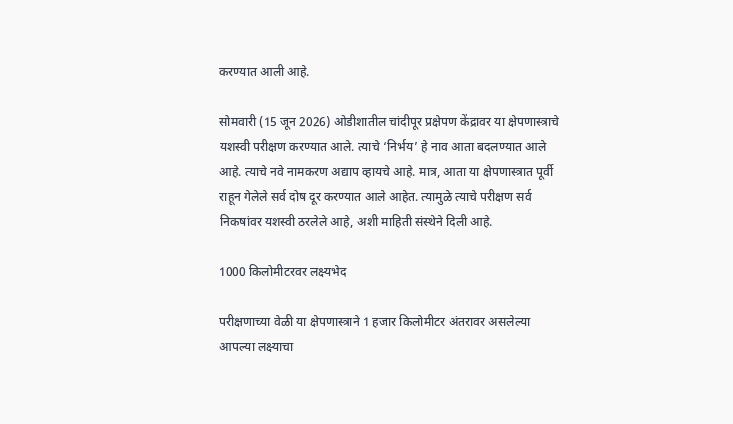करण्यात आली आहे.

सोमवारी (15 जून 2026) ओडीशातील चांदीपूर प्रक्षेपण केंद्रावर या क्षेपणास्त्राचे यशस्वी परीक्षण करण्यात आले. त्याचे ‘निर्भय’ हे नाव आता बदलण्यात आले आहे. त्याचे नवे नामकरण अद्याप व्हायचे आहे. मात्र, आता या क्षेपणास्त्रात पूर्वी राहून गेलेले सर्व दोष दूर करण्यात आले आहेत. त्यामुळे त्याचे परीक्षण सर्व निकषांवर यशस्वी ठरलेले आहे, अशी माहिती संस्थेने दिली आहे.

1000 किलोमीटरवर लक्ष्यभेद

परीक्षणाच्या वेळी या क्षेपणास्त्राने 1 हजार किलोमीटर अंतरावर असलेल्या आपल्या लक्ष्याचा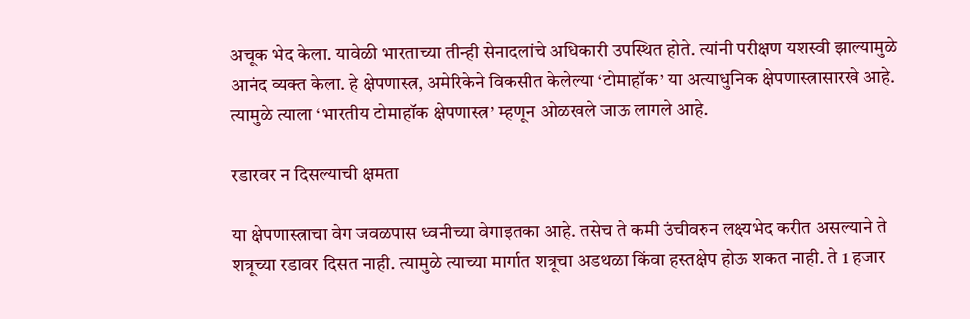अचूक भेद केला. यावेळी भारताच्या तीन्ही सेनादलांचे अधिकारी उपस्थित होते. त्यांनी परीक्षण यशस्वी झाल्यामुळे आनंद व्यक्त केला. हे क्षेपणास्त्र, अमेरिकेने विकसीत केलेल्या ‘टोमाहॉक’ या अत्याधुनिक क्षेपणास्त्रासारखे आहे. त्यामुळे त्याला ‘भारतीय टोमाहॉक क्षेपणास्त्र’ म्हणून ओळखले जाऊ लागले आहे.

रडारवर न दिसल्याची क्षमता

या क्षेपणास्त्राचा वेग जवळपास ध्वनीच्या वेगाइतका आहे. तसेच ते कमी उंचीवरुन लक्ष्यभेद करीत असल्याने ते शत्रूच्या रडावर दिसत नाही. त्यामुळे त्याच्या मार्गात शत्रूचा अडथळा किंवा हस्तक्षेप होऊ शकत नाही. ते 1 हजार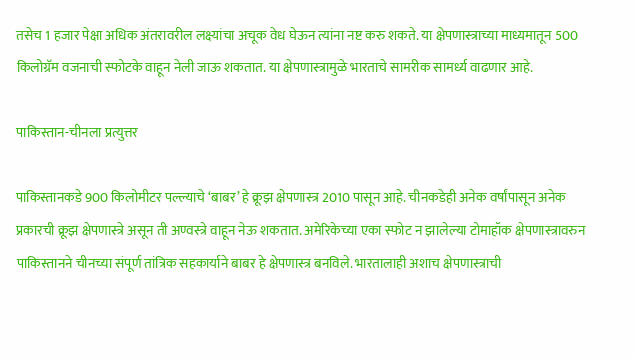तसेच 1 हजार पेक्षा अधिक अंतरावरील लक्ष्यांचा अचूक वेध घेऊन त्यांना नष्ट करु शकते. या क्षेपणास्त्राच्या माध्यमातून 500 किलोग्रॅम वजनाची स्फोटके वाहून नेली जाऊ शकतात. या क्षेपणास्त्रामुळे भारताचे सामरीक सामर्ध्य वाढणार आहे.

पाकिस्तान-चीनला प्रत्युत्तर

पाकिस्तानकडे 900 किलोमीटर पल्ल्याचे ‘बाबर’ हे क्रूझ क्षेपणास्त्र 2010 पासून आहे. चीनकडेही अनेक वर्षांपासून अनेक प्रकारची क्रूझ क्षेपणास्त्रे असून ती अण्वस्त्रे वाहून नेऊ शकतात. अमेरिकेच्या एका स्फोट न झालेल्या टोमाहॉक क्षेपणास्त्रावरुन पाकिस्तानने चीनच्या संपूर्ण तांत्रिक सहकार्याने बाबर हे क्षेपणास्त्र बनविले. भारतालाही अशाच क्षेपणास्त्राची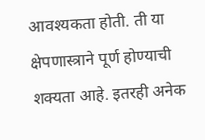आवश्यकता होती. ती या क्षेपणास्त्राने पूर्ण होण्याची शक्यता आहे. इतरही अनेक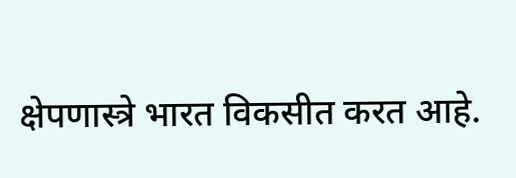क्षेपणास्त्रे भारत विकसीत करत आहे.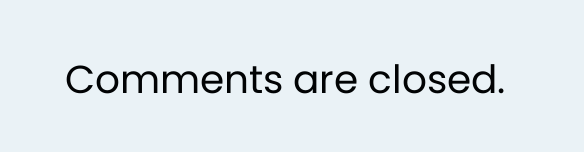Comments are closed.